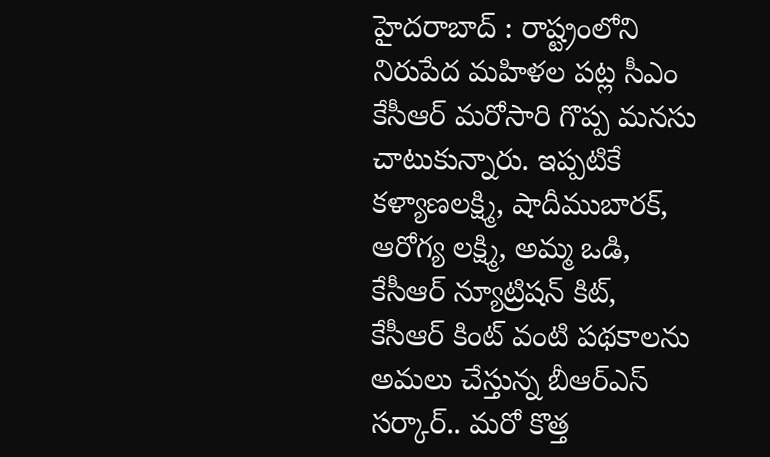హైదరాబాద్ : రాష్ట్రంలోని నిరుపేద మహిళల పట్ల సీఎం కేసీఆర్ మరోసారి గొప్ప మనసు చాటుకున్నారు. ఇప్పటికే కళ్యాణలక్ష్మి, షాదీముబారక్, ఆరోగ్య లక్ష్మి, అమ్మ ఒడి, కేసీఆర్ న్యూట్రిషన్ కిట్, కేసీఆర్ కింట్ వంటి పథకాలను అమలు చేస్తున్న బీఆర్ఎస్ సర్కార్.. మరో కొత్త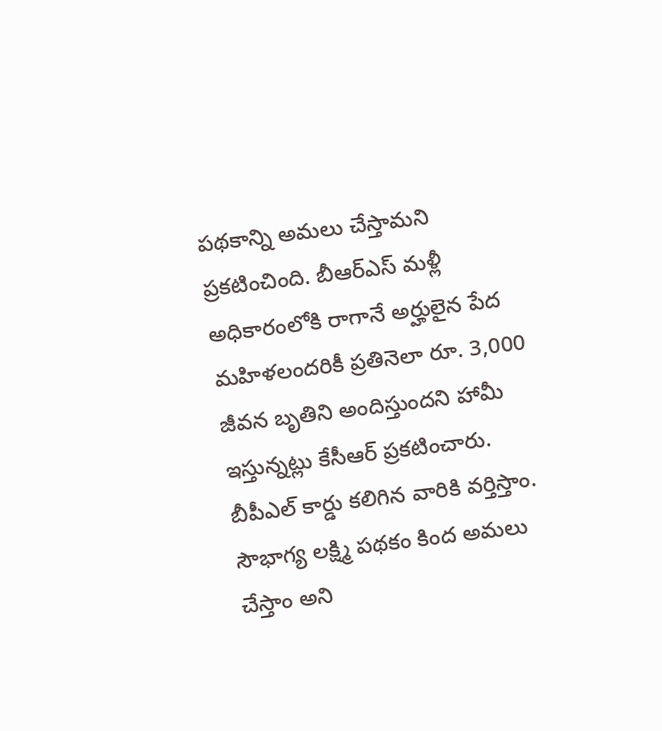పథకాన్ని అమలు చేస్తామని ప్రకటించింది. బీఆర్ఎస్ మళ్లీ అధికారంలోకి రాగానే అర్హులైన పేద మహిళలందరికీ ప్రతినెలా రూ. 3,000 జీవన బృతిని అందిస్తుందని హామీ ఇస్తున్నట్లు కేసీఆర్ ప్రకటించారు. బీపీఎల్ కార్డు కలిగిన వారికి వర్తిస్తాం. సౌభాగ్య లక్ష్మి పథకం కింద అమలు చేస్తాం అని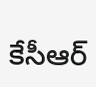కేసీఆర్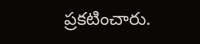ప్రకటించారు.